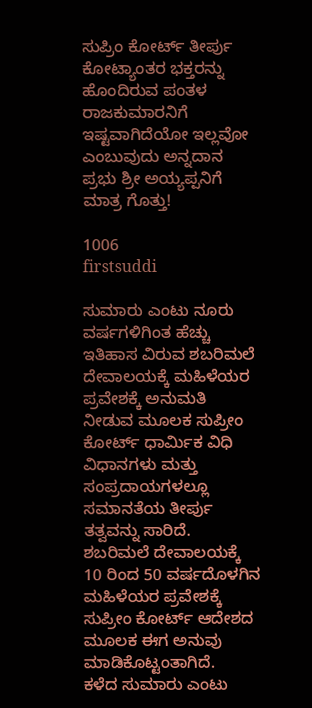ಸುಪ್ರಿಂ ಕೋರ್ಟ್ ತೀರ್ಪು ಕೋಟ್ಯಾಂತರ ಭಕ್ತರನ್ನು ಹೊಂದಿರುವ ಪಂತಳ ರಾಜಕುಮಾರನಿಗೆ ಇಷ್ಟವಾಗಿದೆಯೋ ಇಲ್ಲವೋ ಎಂಬುವುದು ಅನ್ನದಾನ ಪ್ರಭು ಶ್ರೀ ಅಯ್ಯಪ್ಪನಿಗೆ ಮಾತ್ರ ಗೊತ್ತು!

1006
firstsuddi

ಸುಮಾರು ಎಂಟು ನೂರು ವರ್ಷಗಳಿಗಿಂತ ಹೆಚ್ಚು ಇತಿಹಾಸ ವಿರುವ ಶಬರಿಮಲೆ ದೇವಾಲಯಕ್ಕೆ ಮಹಿಳೆಯರ ಪ್ರವೇಶಕ್ಕೆ ಅನುಮತಿ ನೀಡುವ ಮೂಲಕ ಸುಪ್ರೀಂ ಕೋರ್ಟ್ ಧಾರ್ಮಿಕ ವಿಧಿ ವಿಧಾನಗಳು ಮತ್ತು ಸಂಪ್ರದಾಯಗಳಲ್ಲೂ ಸಮಾನತೆಯ ತೀರ್ಪು ತತ್ವವನ್ನು ಸಾರಿದೆ.
ಶಬರಿಮಲೆ ದೇವಾಲಯಕ್ಕೆ 10 ರಿಂದ 50 ವರ್ಷದೊಳಗಿನ ಮಹಿಳೆಯರ ಪ್ರವೇಶಕ್ಕೆ ಸುಪ್ರೀಂ ಕೋರ್ಟ್ ಆದೇಶದ ಮೂಲಕ ಈಗ ಅನುವು ಮಾಡಿಕೊಟ್ಟಂತಾಗಿದೆ.
ಕಳೆದ ಸುಮಾರು ಎಂಟು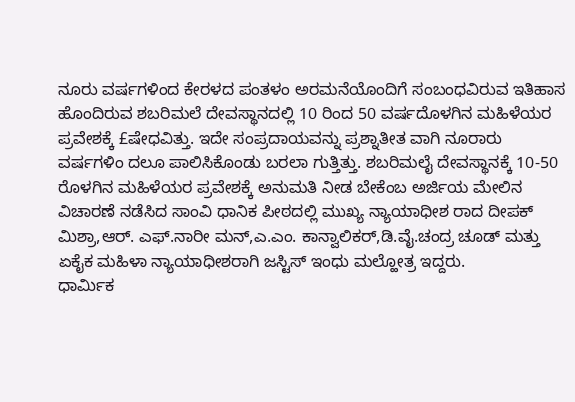ನೂರು ವರ್ಷಗಳಿಂದ ಕೇರಳದ ಪಂತಳಂ ಅರಮನೆಯೊಂದಿಗೆ ಸಂಬಂಧವಿರುವ ಇತಿಹಾಸ ಹೊಂದಿರುವ ಶಬರಿಮಲೆ ದೇವಸ್ಥಾನದಲ್ಲಿ 10 ರಿಂದ 50 ವರ್ಷದೊಳಗಿನ ಮಹಿಳೆಯರ ಪ್ರವೇಶಕ್ಕೆ £ಷೇಧವಿತ್ತು. ಇದೇ ಸಂಪ್ರದಾಯವನ್ನು ಪ್ರಶ್ನಾತೀತ ವಾಗಿ ನೂರಾರು ವರ್ಷಗಳಿಂ ದಲೂ ಪಾಲಿಸಿಕೊಂಡು ಬರಲಾ ಗುತ್ತಿತ್ತು. ಶಬರಿಮಲೈ ದೇವಸ್ಥಾನಕ್ಕೆ 10-50 ರೊಳಗಿನ ಮಹಿಳೆಯರ ಪ್ರವೇಶಕ್ಕೆ ಅನುಮತಿ ನೀಡ ಬೇಕೆಂಬ ಅರ್ಜಿಯ ಮೇಲಿನ ವಿಚಾರಣೆ ನಡೆಸಿದ ಸಾಂವಿ ಧಾನಿಕ ಪೀಠದಲ್ಲಿ ಮುಖ್ಯ ನ್ಯಾಯಾಧೀಶ ರಾದ ದೀಪಕ್ ಮಿಶ್ರಾ,ಆರ್. ಎಫ್.ನಾರೀ ಮನ್,ಎ.ಎಂ. ಕಾನ್ವಾಲಿಕರ್,ಡಿ.ವೈ.ಚಂದ್ರ ಚೂಡ್ ಮತ್ತು ಏಕೈಕ ಮಹಿಳಾ ನ್ಯಾಯಾಧೀಶರಾಗಿ ಜಸ್ಟಿಸ್ ಇಂಧು ಮಲ್ಹೋತ್ರ ಇದ್ದರು.
ಧಾರ್ಮಿಕ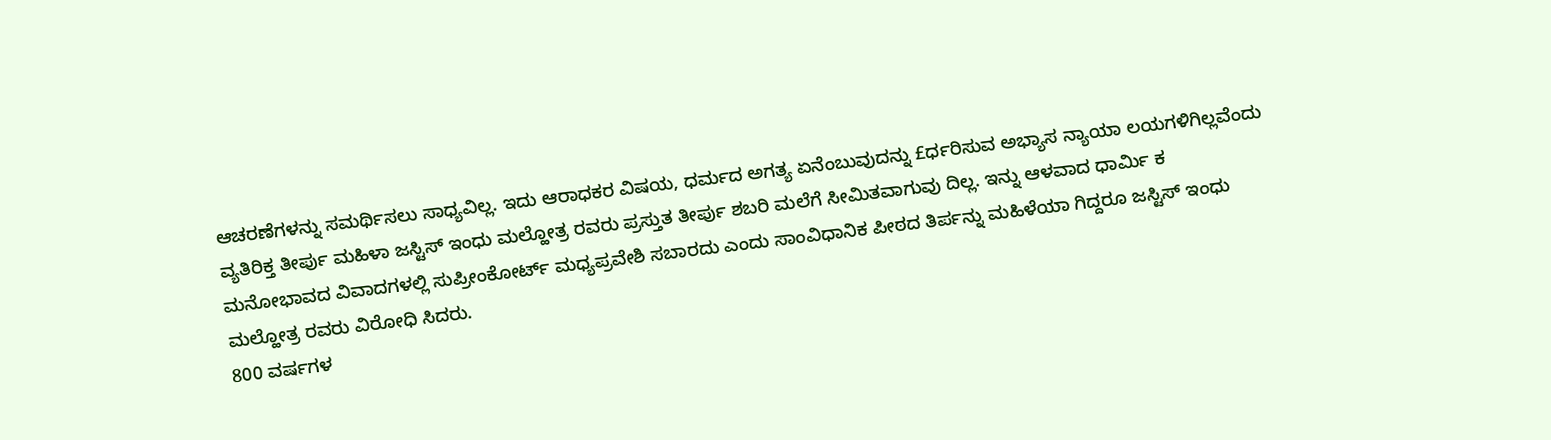ಆಚರಣೆಗಳನ್ನು ಸಮರ್ಥಿಸಲು ಸಾಧ್ಯವಿಲ್ಲ. ಇದು ಆರಾಧಕರ ವಿಷಯ, ಧರ್ಮದ ಅಗತ್ಯ ಏನೆಂಬುವುದನ್ನು £ರ್ಧರಿಸುವ ಅಭ್ಯಾಸ ನ್ಯಾಯಾ ಲಯಗಳಿಗಿಲ್ಲವೆಂದು ವ್ಯತಿರಿಕ್ತ ತೀರ್ಪು ಮಹಿಳಾ ಜಸ್ಟಿಸ್ ಇಂಧು ಮಲ್ಹೋತ್ರ ರವರು ಪ್ರಸ್ತುತ ತೀರ್ಪು ಶಬರಿ ಮಲೆಗೆ ಸೀಮಿತವಾಗುವು ದಿಲ್ಲ. ಇನ್ನು ಆಳವಾದ ಧಾರ್ಮಿ ಕ ಮನೋಭಾವದ ವಿವಾದಗಳಲ್ಲಿ ಸುಪ್ರೀಂಕೋರ್ಟ್ ಮಧ್ಯಪ್ರವೇಶಿ ಸಬಾರದು ಎಂದು ಸಾಂವಿಧಾನಿಕ ಪೀಠದ ತಿರ್ಪನ್ನು ಮಹಿಳೆಯಾ ಗಿದ್ದರೂ ಜಸ್ಟಿಸ್ ಇಂಧು ಮಲ್ಹೋತ್ರ ರವರು ವಿರೋಧಿ ಸಿದರು.
800 ವರ್ಷಗಳ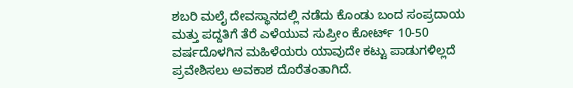ಶಬರಿ ಮಲೈ ದೇವಸ್ಥಾನದಲ್ಲಿ ನಡೆದು ಕೊಂಡು ಬಂದ ಸಂಪ್ರದಾಯ ಮತ್ತು ಪದ್ದತಿಗೆ ತೆರೆ ಎಳೆಯುವ ಸುಪ್ರೀಂ ಕೋರ್ಟ್ 10-50 ವರ್ಷದೊಳಗಿನ ಮಹಿಳೆಯರು ಯಾವುದೇ ಕಟ್ಟು ಪಾಡುಗಳಿಲ್ಲದೆ ಪ್ರವೇಶಿಸಲು ಅವಕಾಶ ದೊರೆತಂತಾಗಿದೆ.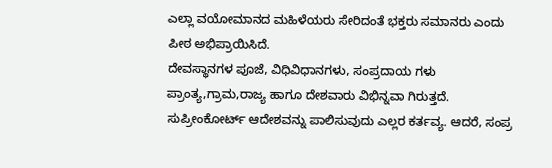ಎಲ್ಲಾ ವಯೋಮಾನದ ಮಹಿಳೆಯರು ಸೇರಿದಂತೆ ಭಕ್ತರು ಸಮಾನರು ಎಂದು ಪೀಠ ಅಭಿಪ್ರಾಯಿಸಿದೆ.
ದೇವಸ್ಥಾನಗಳ ಪೂಜೆ, ವಿಧಿವಿಧಾನಗಳು, ಸಂಪ್ರದಾಯ ಗಳು ಪ್ರಾಂತ್ಯ,ಗ್ರಾಮ,ರಾಜ್ಯ ಹಾಗೂ ದೇಶವಾರು ವಿಭಿನ್ನವಾ ಗಿರುತ್ತದೆ. ಸುಪ್ರೀಂಕೋರ್ಟ್ ಆದೇಶವನ್ನು ಪಾಲಿಸುವುದು ಎಲ್ಲರ ಕರ್ತವ್ಯ. ಆದರೆ, ಸಂಪ್ರ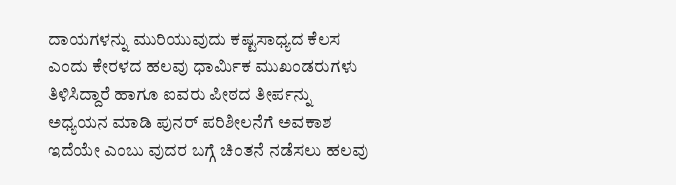ದಾಯಗಳನ್ನು ಮುರಿಯುವುದು ಕಷ್ಟಸಾಧ್ಯದ ಕೆಲಸ ಎಂದು ಕೇರಳದ ಹಲವು ಧಾರ್ಮಿಕ ಮುಖಂಡರುಗಳು ತಿಳಿಸಿದ್ದಾರೆ ಹಾಗೂ ಐವರು ಪೀಠದ ತೀರ್ಪನ್ನು ಅಧ್ಯಯನ ಮಾಡಿ ಪುನರ್ ಪರಿಶೀಲನೆಗೆ ಅವಕಾಶ ಇದೆಯೇ ಎಂಬು ವುದರ ಬಗ್ಗೆ ಚಿಂತನೆ ನಡೆಸಲು ಹಲವು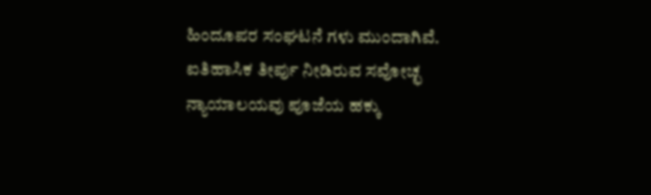ಹಿಂದೂಪರ ಸಂಘಟನೆ ಗಳು ಮುಂದಾಗಿವೆ.
ಐತಿಹಾಸಿಕ ತೀರ್ಪು ನೀಡಿರುವ ಸವೋಚ್ಛ ನ್ಯಾಯಾಲಯವು ಪೂಜೆಯ ಹಕ್ಕು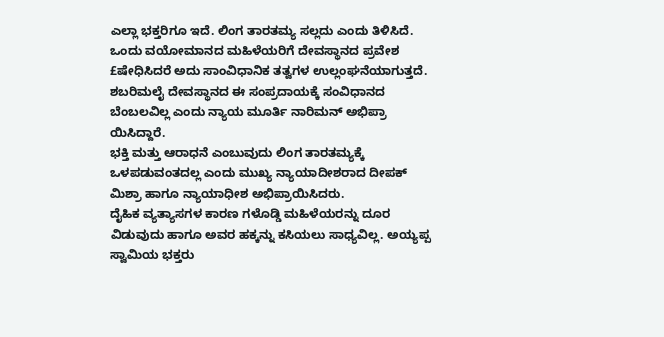ಎಲ್ಲಾ ಭಕ್ತರಿಗೂ ಇದೆ. ಲಿಂಗ ತಾರತಮ್ಯ ಸಲ್ಲದು ಎಂದು ತಿಳಿಸಿದೆ. ಒಂದು ವಯೋಮಾನದ ಮಹಿಳೆಯರಿಗೆ ದೇವಸ್ಥಾನದ ಪ್ರವೇಶ £ಷೇಧಿಸಿದರೆ ಅದು ಸಾಂವಿಧಾನಿಕ ತತ್ವಗಳ ಉಲ್ಲಂಘನೆಯಾಗುತ್ತದೆ. ಶಬರಿಮಲೈ ದೇವಸ್ಥಾನದ ಈ ಸಂಪ್ರದಾಯಕ್ಕೆ ಸಂವಿಧಾನದ ಬೆಂಬಲವಿಲ್ಲ ಎಂದು ನ್ಯಾಯ ಮೂರ್ತಿ ನಾರಿಮನ್ ಅಭಿಪ್ರಾ ಯಿಸಿದ್ದಾರೆ.
ಭಕ್ತಿ ಮತ್ತು ಆರಾಧನೆ ಎಂಬುವುದು ಲಿಂಗ ತಾರತಮ್ಯಕ್ಕೆ ಒಳಪಡುವಂತದಲ್ಲ ಎಂದು ಮುಖ್ಯ ನ್ಯಾಯಾದೀಶರಾದ ದೀಪಕ್ ಮಿಶ್ರಾ ಹಾಗೂ ನ್ಯಾಯಾಧೀಶ ಅಭಿಪ್ರಾಯಿಸಿದರು.
ದೈಹಿಕ ವ್ಯತ್ಯಾಸಗಳ ಕಾರಣ ಗಳೊಡ್ಡಿ ಮಹಿಳೆಯರನ್ನು ದೂರ ವಿಡುವುದು ಹಾಗೂ ಅವರ ಹಕ್ಕನ್ನು ಕಸಿಯಲು ಸಾಧ್ಯವಿಲ್ಲ. ಅಯ್ಯಪ್ಪ ಸ್ವಾಮಿಯ ಭಕ್ತರು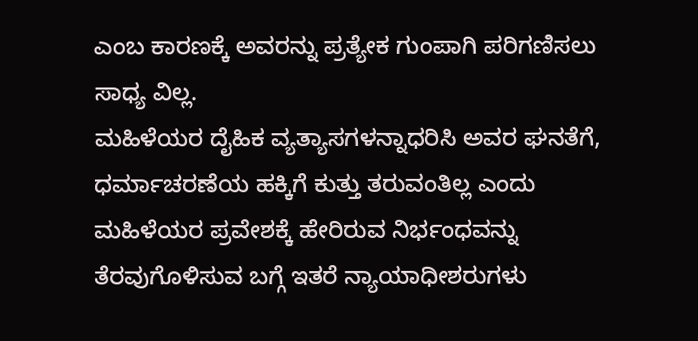ಎಂಬ ಕಾರಣಕ್ಕೆ ಅವರನ್ನು ಪ್ರತ್ಯೇಕ ಗುಂಪಾಗಿ ಪರಿಗಣಿಸಲು ಸಾಧ್ಯ ವಿಲ್ಲ.
ಮಹಿಳೆಯರ ದೈಹಿಕ ವ್ಯತ್ಯಾಸಗಳನ್ನಾಧರಿಸಿ ಅವರ ಘನತೆಗೆ, ಧರ್ಮಾಚರಣೆಯ ಹಕ್ಕಿಗೆ ಕುತ್ತು ತರುವಂತಿಲ್ಲ ಎಂದು ಮಹಿಳೆಯರ ಪ್ರವೇಶಕ್ಕೆ ಹೇರಿರುವ ನಿರ್ಭಂಧವನ್ನು ತೆರವುಗೊಳಿಸುವ ಬಗ್ಗೆ ಇತರೆ ನ್ಯಾಯಾಧೀಶರುಗಳು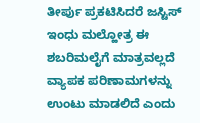ತೀರ್ಪು ಪ್ರಕಟಿಸಿದರೆ ಜಸ್ಟಿಸ್ ಇಂಧು ಮಲ್ಹೋತ್ರ ಈ ಶಬರಿಮಲೈಗೆ ಮಾತ್ರವಲ್ಲದೆ ವ್ಯಾಪಕ ಪರಿಣಾಮಗಳನ್ನು ಉಂಟು ಮಾಡಲಿದೆ ಎಂದು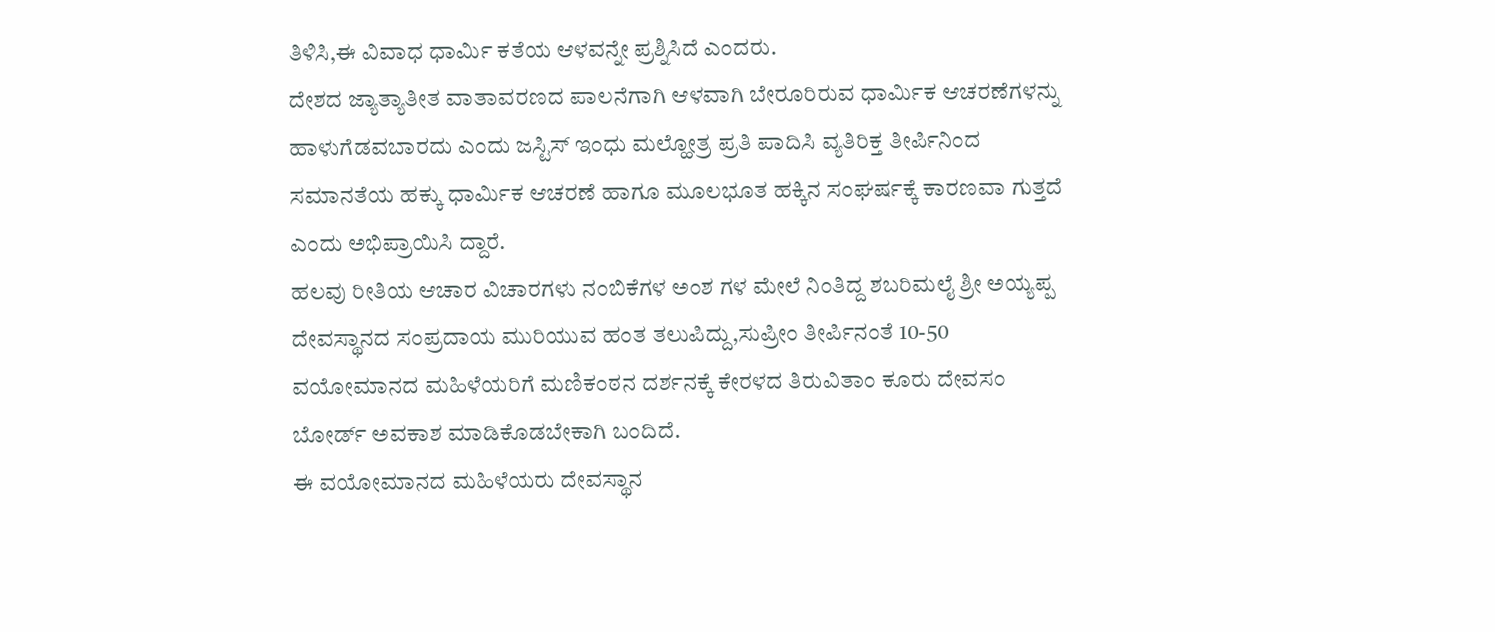ತಿಳಿಸಿ,ಈ ವಿವಾಧ ಧಾರ್ಮಿ ಕತೆಯ ಆಳವನ್ನೇ ಪ್ರಶ್ನಿಸಿದೆ ಎಂದರು.
ದೇಶದ ಜ್ಯಾತ್ಯಾತೀತ ವಾತಾವರಣದ ಪಾಲನೆಗಾಗಿ ಆಳವಾಗಿ ಬೇರೂರಿರುವ ಧಾರ್ಮಿಕ ಆಚರಣೆಗಳನ್ನು ಹಾಳುಗೆಡವಬಾರದು ಎಂದು ಜಸ್ಟಿಸ್ ಇಂಧು ಮಲ್ಹೋತ್ರ ಪ್ರತಿ ಪಾದಿಸಿ ವ್ಯತಿರಿಕ್ತ ತೀರ್ಪಿನಿಂದ ಸಮಾನತೆಯ ಹಕ್ಕು ಧಾರ್ಮಿಕ ಆಚರಣೆ ಹಾಗೂ ಮೂಲಭೂತ ಹಕ್ಕಿನ ಸಂಘರ್ಷಕ್ಕೆ ಕಾರಣವಾ ಗುತ್ತದೆ ಎಂದು ಅಭಿಪ್ರಾಯಿಸಿ ದ್ದಾರೆ.
ಹಲವು ರೀತಿಯ ಆಚಾರ ವಿಚಾರಗಳು ನಂಬಿಕೆಗಳ ಅಂಶ ಗಳ ಮೇಲೆ ನಿಂತಿದ್ದ ಶಬರಿಮಲೈ ಶ್ರೀ ಅಯ್ಯಪ್ಪ ದೇವಸ್ಥಾನದ ಸಂಪ್ರದಾಯ ಮುರಿಯುವ ಹಂತ ತಲುಪಿದ್ದು,ಸುಪ್ರೀಂ ತೀರ್ಪಿನಂತೆ 10-50 ವಯೋಮಾನದ ಮಹಿಳೆಯರಿಗೆ ಮಣಿಕಂಠನ ದರ್ಶನಕ್ಕೆ ಕೇರಳದ ತಿರುವಿತಾಂ ಕೂರು ದೇವಸಂ ಬೋರ್ಡ್ ಅವಕಾಶ ಮಾಡಿಕೊಡಬೇಕಾಗಿ ಬಂದಿದೆ.
ಈ ವಯೋಮಾನದ ಮಹಿಳೆಯರು ದೇವಸ್ಥಾನ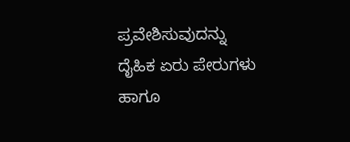ಪ್ರವೇಶಿಸುವುದನ್ನು ದೈಹಿಕ ಏರು ಪೇರುಗಳು ಹಾಗೂ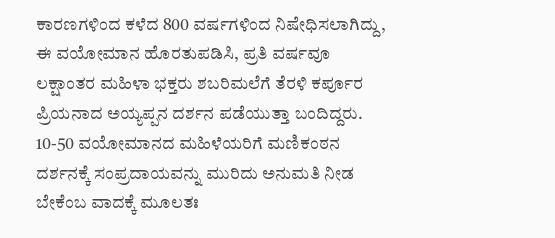ಕಾರಣಗಳಿಂದ ಕಳೆದ 800 ವರ್ಷಗಳಿಂದ ನಿಷೇಧಿಸಲಾಗಿದ್ದು, ಈ ವಯೋಮಾನ ಹೊರತುಪಡಿಸಿ, ಪ್ರತಿ ವರ್ಷವೂ ಲಕ್ಷಾಂತರ ಮಹಿಳಾ ಭಕ್ತರು ಶಬರಿಮಲೆಗೆ ತೆರಳಿ ಕರ್ಪೂರ ಪ್ರಿಯನಾದ ಅಯ್ಯಪ್ಪನ ದರ್ಶನ ಪಡೆಯುತ್ತಾ ಬಂದಿದ್ದರು.
10-50 ವಯೋಮಾನದ ಮಹಿಳೆಯರಿಗೆ ಮಣಿಕಂಠನ ದರ್ಶನಕ್ಕೆ ಸಂಪ್ರದಾಯವನ್ನು ಮುರಿದು ಅನುಮತಿ ನೀಡ ಬೇಕೆಂಬ ವಾದಕ್ಕೆ ಮೂಲತಃ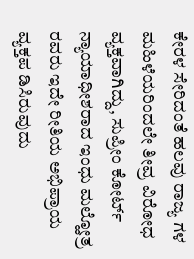ಕೇರಳ ಸೇರಿದಂತೆ ಹಲವು ರಾಜ್ಯ ಗಳ ಮಹಿಳೆಯರಿಂದಲೇ ತೀವ್ರ ವಿರೋಧ ವ್ಯಕ್ತವಾಗಿದ್ದು, ಸುಪ್ರೀಂ ಕೋರ್ಟ್ ನ್ಯಾಯಾಧೀಶರಾದ ಇಂಧು ಮಲ್ಹೋತ್ರ ರವರು ಇದೇ ರೀತಿಯ ಅಭಿಪ್ರಾಯ ವ್ಯಕ್ತಪ ಡಿಸಿರುವುದು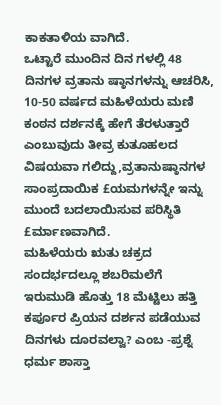ಕಾಕತಾಳಿಯ ವಾಗಿದೆ.
ಒಟ್ಟಾರೆ ಮುಂದಿನ ದಿನ ಗಳಲ್ಲಿ 48 ದಿನಗಳ ವ್ರತಾನು ಷ್ಠಾನಗಳನ್ನು ಆಚರಿಸಿ, 10-50 ವರ್ಷದ ಮಹಿಳೆಯರು ಮಣಿ ಕಂಠನ ದರ್ಶನಕ್ಕೆ ಹೇಗೆ ತೆರಳುತ್ತಾರೆ ಎಂಬುವುದು ತೀವ್ರ ಕುತೂಹಲದ ವಿಷಯವಾ ಗಲಿದ್ದು,ವ್ರತಾನುಷ್ಠಾನಗಳ ಸಾಂಪ್ರದಾಯಿಕ £ಯಮಗಳನ್ನೇ ಇನ್ನು ಮುಂದೆ ಬದಲಾಯಿಸುವ ಪರಿಸ್ಥಿತಿ £ರ್ಮಾಣವಾಗಿದೆ.
ಮಹಿಳೆಯರು ಋತು ಚಕ್ರದ ಸಂದರ್ಭದಲ್ಲೂ ಶಬರಿಮಲೆಗೆ ಇರುಮುಡಿ ಹೊತ್ತು 18 ಮೆಟ್ಟಿಲು ಹತ್ತಿ ಕರ್ಪೂರ ಪ್ರಿಯನ ದರ್ಶನ ಪಡೆಯುವ ದಿನಗಳು ದೂರವಲ್ವಾ? ಎಂಬ -ಪ್ರಶ್ನೆ ಧರ್ಮ ಶಾಸ್ತಾ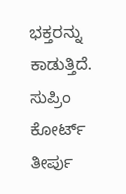ಭಕ್ತರನ್ನು ಕಾಡುತ್ತಿದೆ.
ಸುಪ್ರಿಂ ಕೋರ್ಟ್ ತೀರ್ಪು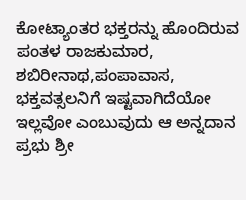ಕೋಟ್ಯಾಂತರ ಭಕ್ತರನ್ನು ಹೊಂದಿರುವ ಪಂತಳ ರಾಜಕುಮಾರ, ಶಬಿರೀನಾಥ,ಪಂಪಾವಾಸ, ಭಕ್ತವತ್ಸಲನಿಗೆ ಇಷ್ಟವಾಗಿದೆಯೋ ಇಲ್ಲವೋ ಎಂಬುವುದು ಆ ಅನ್ನದಾನ ಪ್ರಭು ಶ್ರೀ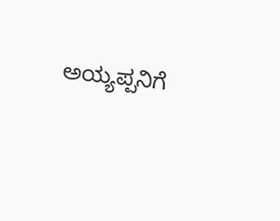ಅಯ್ಯಪ್ಪನಿಗೆ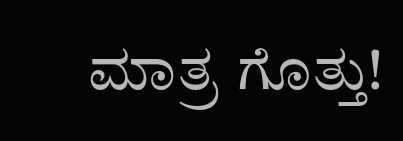ಮಾತ್ರ ಗೊತ್ತು!